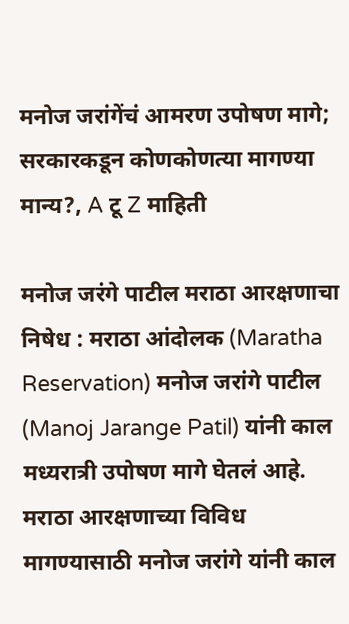मनोज जरांगेंचं आमरण उपोषण मागे; सरकारकडून कोणकोणत्या मागण्या मान्य?, A टू Z माहिती

मनोज जरंगे पाटील मराठा आरक्षणाचा निषेध : मराठा आंदोलक (Maratha Reservation) मनोज जरांगे पाटील (Manoj Jarange Patil) यांनी काल मध्यरात्री उपोषण मागे घेतलं आहे. मराठा आरक्षणाच्या विविध मागण्यासाठी मनोज जरांगे यांनी काल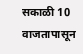सकाळी 10 वाजतापासून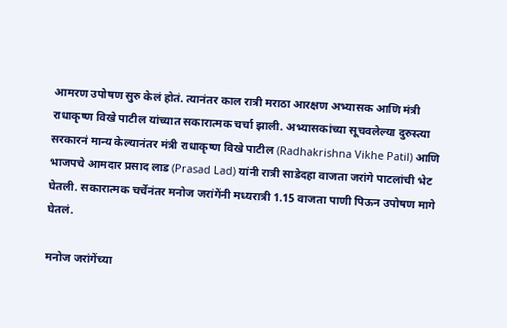आमरण उपोषण सुरु केलं होतं. त्यानंतर काल रात्री मराठा आरक्षण अभ्यासक आणि मंत्री राधाकृष्ण विखे पाटील यांच्यात सकारात्मक चर्चा झाली. अभ्यासकांच्या सूचवलेल्या दुरुस्त्या सरकारनं मान्य केल्यानंतर मंत्री राधाकृष्ण विखे पाटील (Radhakrishna Vikhe Patil) आणि भाजपचे आमदार प्रसाद लाड (Prasad Lad) यांनी रात्री साडेदहा वाजता जरांगे पाटलांची भेट घेतली. सकारात्मक चर्चेनंतर मनोज जरांगेंनी मध्यरात्री 1.15 वाजता पाणी पिऊन उपोषण मागे घेतलं.

मनोज जरांगेंच्या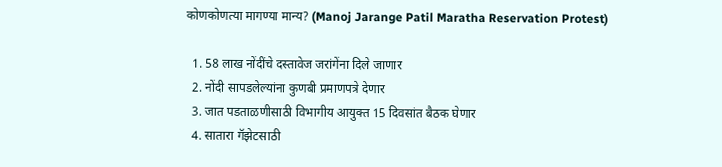कोणकोणत्या मागण्या मान्य? (Manoj Jarange Patil Maratha Reservation Protest)

  1. 58 लाख नोंदींचे दस्तावेज जरांगेंना दिले जाणार
  2. नोंदी सापडलेल्यांना कुणबी प्रमाणपत्रे देणार
  3. जात पडताळणीसाठी विभागीय आयुक्त 15 दिवसांत बैठक घेणार
  4. सातारा गॅझेटसाठी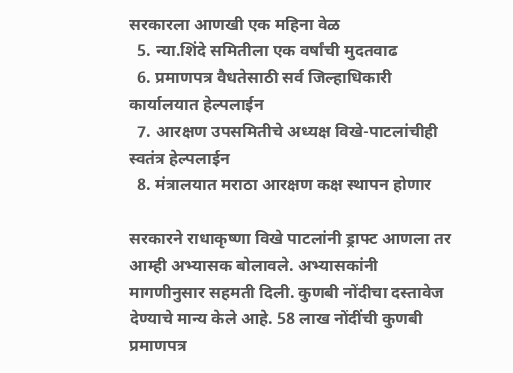सरकारला आणखी एक महिना वेळ
  5. न्या.शिंदे समितीला एक वर्षांची मुदतवाढ
  6. प्रमाणपत्र वैधतेसाठी सर्व जिल्हाधिकारी कार्यालयात हेल्पलाईन
  7. आरक्षण उपसमितीचे अध्यक्ष विखे-पाटलांचीही स्वतंत्र हेल्पलाईन
  8. मंत्रालयात मराठा आरक्षण कक्ष स्थापन होणार

सरकारने राधाकृष्णा विखे पाटलांनी ड्राफ्ट आणला तर आम्ही अभ्यासक बोलावले. अभ्यासकांनी मागणीनुसार सहमती दिली. कुणबी नोंदीचा दस्तावेज देण्याचे मान्य केले आहे. 58 लाख नोंदींची कुणबी प्रमाणपत्र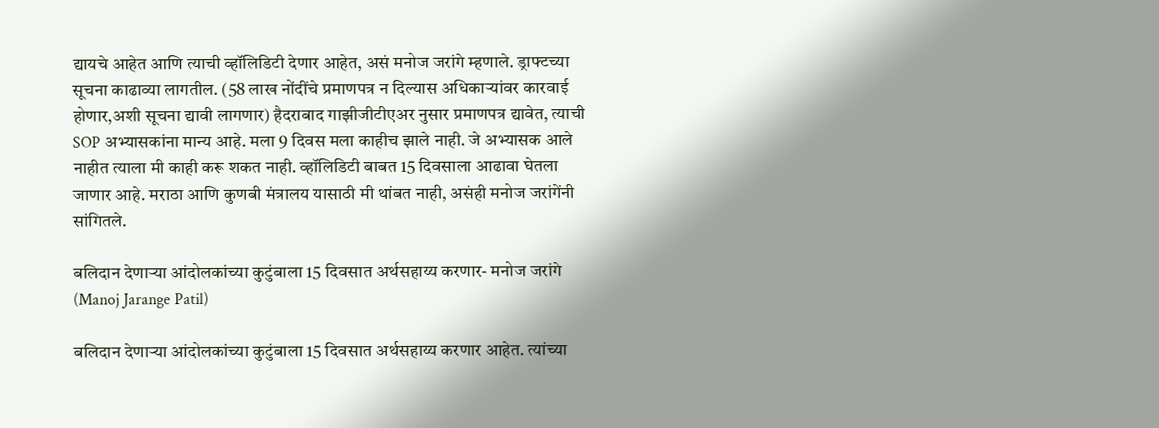द्यायचे आहेत आणि त्याची व्हॉलिडिटी देणार आहेत, असं मनोज जरांगे म्हणाले. ड्राफ्टच्या सूचना काढाव्या लागतील. (58 लाख नोंदींचे प्रमाणपत्र न दिल्यास अधिकाऱ्यांवर कारवाई होणार,अशी सूचना द्यावी लागणार) हैदराबाद गाझीजीटीएअर नुसार प्रमाणपत्र द्यावेत, त्याची SOP अभ्यासकांना मान्य आहे. मला 9 दिवस मला काहीच झाले नाही. जे अभ्यासक आले नाहीत त्याला मी काही करू शकत नाही. व्हॉलिडिटी बाबत 15 दिवसाला आढावा घेतला जाणार आहे. मराठा आणि कुणबी मंत्रालय यासाठी मी थांबत नाही, असंही मनोज जरांगेंनी सांगितले.

बलिदान देणाऱ्या आंदोलकांच्या कुटुंबाला 15 दिवसात अर्थसहाय्य करणार- मनोज जरांगे (Manoj Jarange Patil)

बलिदान देणाऱ्या आंदोलकांच्या कुटुंबाला 15 दिवसात अर्थसहाय्य करणार आहेत. त्यांच्या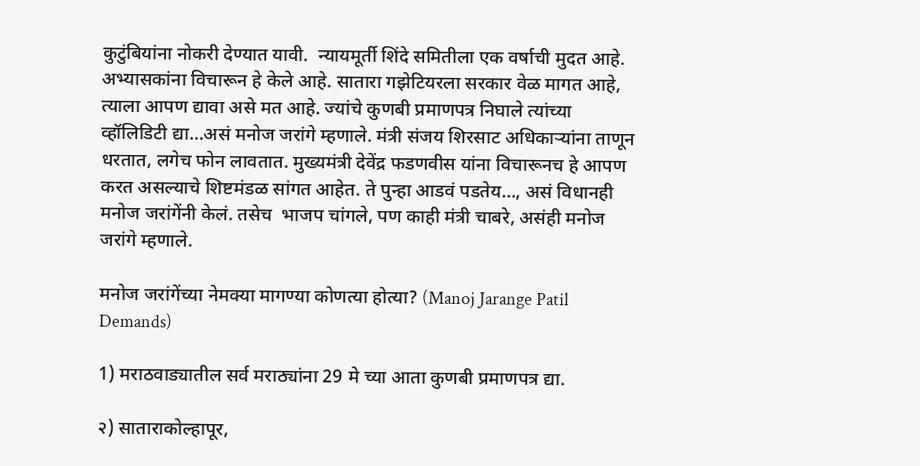कुटुंबियांना नोकरी देण्यात यावी.  न्यायमूर्ती शिंदे समितीला एक वर्षाची मुदत आहे. अभ्यासकांना विचारून हे केले आहे. सातारा गझेटियरला सरकार वेळ मागत आहे, त्याला आपण द्यावा असे मत आहे. ज्यांचे कुणबी प्रमाणपत्र निघाले त्यांच्या व्हॉलिडिटी द्या…असं मनोज जरांगे म्हणाले. मंत्री संजय शिरसाट अधिकाऱ्यांना ताणून धरतात, लगेच फोन लावतात. मुख्यमंत्री देवेंद्र फडणवीस यांना विचारूनच हे आपण करत असल्याचे शिष्टमंडळ सांगत आहेत. ते पुन्हा आडवं पडतेय…, असं विधानही मनोज जरांगेंनी केलं. तसेच  भाजप चांगले, पण काही मंत्री चाबरे, असंही मनोज जरांगे म्हणाले.

मनोज जरांगेंच्या नेमक्या मागण्या कोणत्या होत्या? (Manoj Jarange Patil Demands)

1) मराठवाड्यातील सर्व मराठ्यांना 29 मे च्या आता कुणबी प्रमाणपत्र द्या.

२) साताराकोल्हापूर,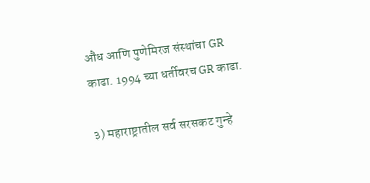औंध आणि पुणेमिरज संस्थांचा GR काढा. 1994 च्या धर्तीवरच GR काढा.

३) महाराष्ट्रातील सर्व सरसकट गुन्हे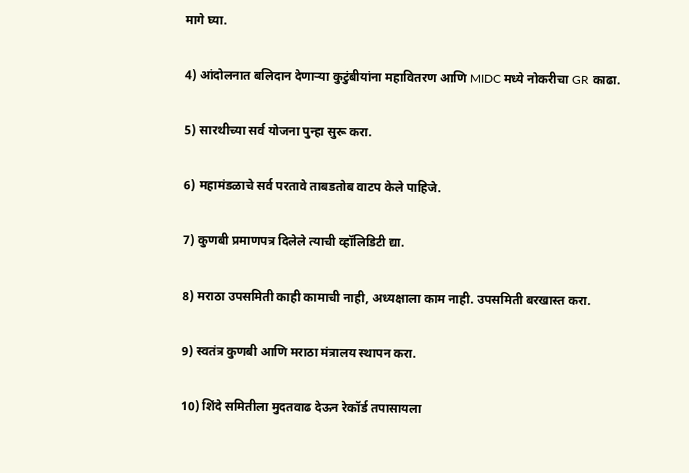मागे घ्या.

4) आंदोलनात बलिदान देणाऱ्या कुटुंबीयांना महावितरण आणि MIDC मध्ये नोकरीचा GR काढा.

5) सारथीच्या सर्व योजना पुन्हा सुरू करा.

6) महामंडळाचे सर्व परतावे ताबडतोब वाटप केले पाहिजे.

7) कुणबी प्रमाणपत्र दिलेले त्याची व्हॉलिडिटी द्या.

8) मराठा उपसमिती काही कामाची नाही, अध्यक्षाला काम नाही. उपसमिती बरखास्त करा.

9) स्वतंत्र कुणबी आणि मराठा मंत्रालय स्थापन करा.

10) शिंदे समितीला मुदतवाढ देऊन रेकॉर्ड तपासायला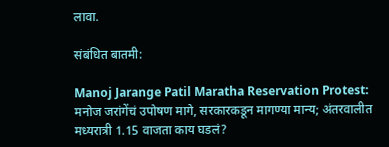लावा.

संबंधित बातमी:

Manoj Jarange Patil Maratha Reservation Protest: मनोज जरांगेंचं उपोषण मागे, सरकारकडून मागण्या मान्य; अंतरवालीत मध्यरात्री 1.15 वाजता काय घडलं?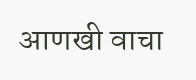आणखी वाचा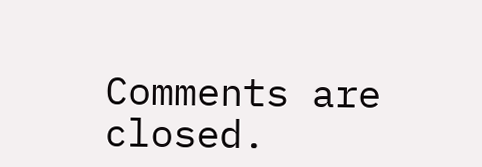Comments are closed.